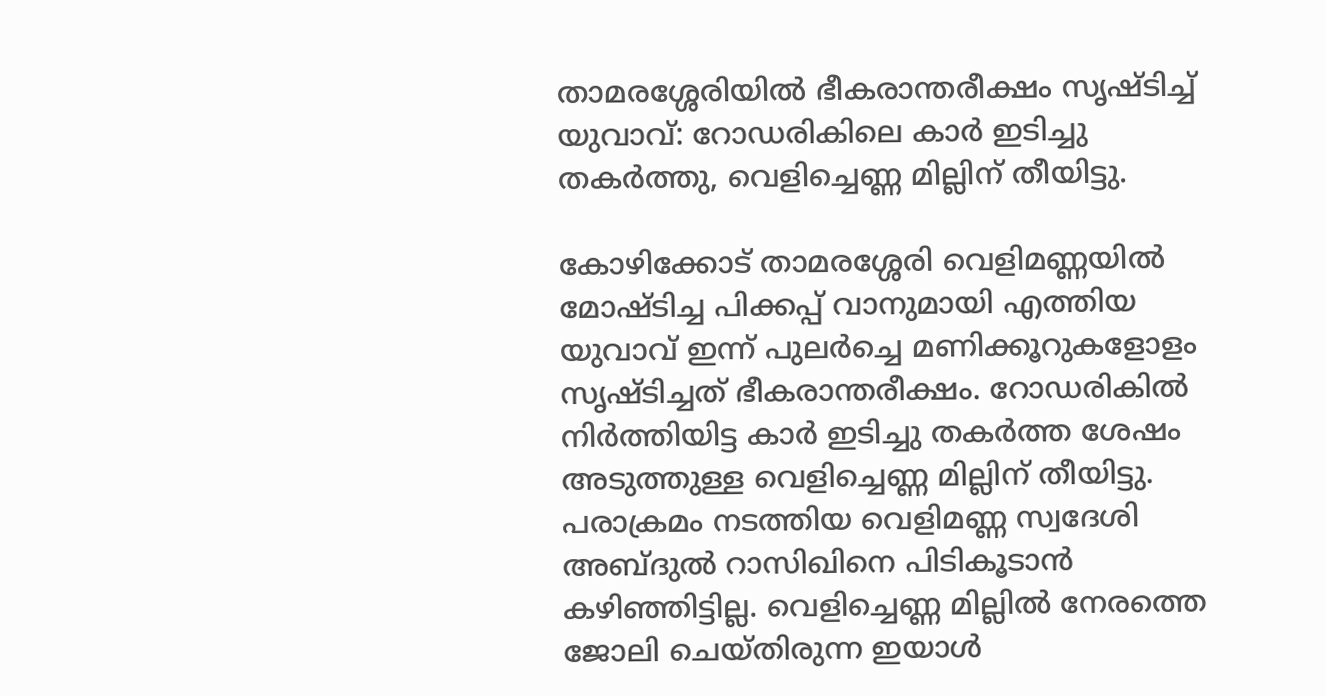താമരശ്ശേരിയിൽ ഭീകരാന്തരീക്ഷം സൃഷ്ടിച്ച് യുവാവ്: റോഡരികിലെ കാര്‍ ഇടിച്ചു തകര്‍ത്തു, വെളിച്ചെണ്ണ മില്ലിന് തീയിട്ടു.

കോഴിക്കോട് താമരശ്ശേരി വെളിമണ്ണയില്‍ മോഷ്ടിച്ച പിക്കപ്പ് വാനുമായി എത്തിയ യുവാവ് ഇന്ന് പുലര്‍ച്ചെ മണിക്കൂറുകളോളം സൃഷ്ടിച്ചത് ഭീകരാന്തരീക്ഷം. റോഡരികില്‍ നിര്‍ത്തിയിട്ട കാര്‍ ഇടിച്ചു തകര്‍ത്ത ശേഷം അടുത്തുള്ള വെളിച്ചെണ്ണ മില്ലിന് തീയിട്ടു. പരാക്രമം നടത്തിയ വെളിമണ്ണ സ്വദേശി അബ്ദുൽ റാസിഖിനെ പിടികൂടാന്‍ കഴിഞ്ഞിട്ടില്ല. വെളിച്ചെണ്ണ മില്ലില്‍ നേരത്തെ ജോലി ചെയ്തിരുന്ന ഇയാള്‍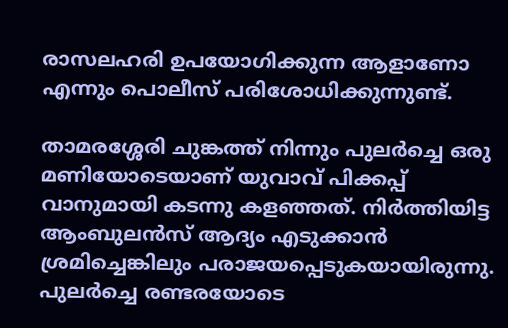രാസലഹരി ഉപയോഗിക്കുന്ന ആളാണോ എന്നും പൊലീസ് പരിശോധിക്കുന്നുണ്ട്.

താമരശ്ശേരി ചുങ്കത്ത് നിന്നും പുലര്‍ച്ചെ ഒരു മണിയോടെയാണ് യുവാവ് പിക്കപ്പ് വാനുമായി കടന്നു കളഞ്ഞത്. നിര്‍ത്തിയിട്ട ആംബുലന്‍സ് ആദ്യം എടുക്കാന്‍ ശ്രമിച്ചെങ്കിലും പരാജയപ്പെടുകയായിരുന്നു. പുലര്‍ച്ചെ രണ്ടരയോടെ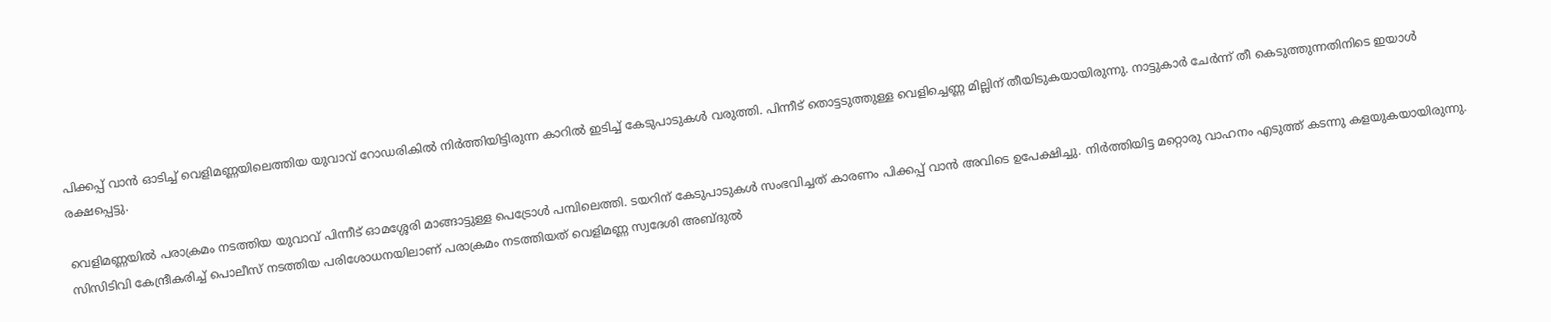പിക്കപ്പ് വാന്‍ ഓടിച്ച് വെളിമണ്ണയിലെത്തിയ യുവാവ് റോഡരികില്‍ നിര്‍ത്തിയിട്ടിരുന്ന കാറില്‍ ഇടിച്ച് കേടുപാടുകള്‍ വരുത്തി. പിന്നീട് തൊട്ടടുത്തുള്ള വെളിച്ചെണ്ണ മില്ലിന് തീയിടുകയായിരുന്നു. നാട്ടുകാര്‍ ചേര്‍ന്ന് തീ കെടുത്തുന്നതിനിടെ ഇയാള്‍ രക്ഷപ്പെട്ടു.

വെളിമണ്ണയില്‍ പരാക്രമം നടത്തിയ യുവാവ് പിന്നീട് ഓമശ്ശേരി മാങ്ങാട്ടുള്ള പെട്രോള്‍ പമ്പിലെത്തി. ടയറിന് കേടുപാടുകള്‍ സംഭവിച്ചത് കാരണം പിക്കപ്പ് വാന്‍ അവിടെ ഉപേക്ഷിച്ചു. നിര്‍ത്തിയിട്ട മറ്റൊരു വാഹനം എടുത്ത് കടന്നു കളയുകയായിരുന്നു. സിസിടിവി കേന്ദ്രീകരിച്ച് പൊലീസ് നടത്തിയ പരിശോധനയിലാണ് പരാക്രമം നടത്തിയത് വെളിമണ്ണ സ്വദേശി അബ്ദുല്‍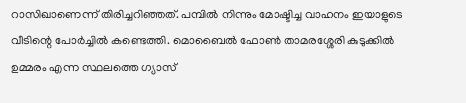റാസിഖാണെന്ന് തിരിച്ചറിഞ്ഞത്. പമ്പില്‍ നിന്നും മോഷ്ടിച്ച വാഹനം ഇയാളുടെ വീടിന്റെ പോര്‍ച്ചില്‍ കണ്ടെത്തി. മൊബൈൽ ഫോൺ താമരശ്ശേരി കുടുക്കിൽ ഉമ്മരം എന്ന സ്ഥലത്തെ ഗ്യാസ്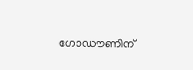ഗോഡൗണിന്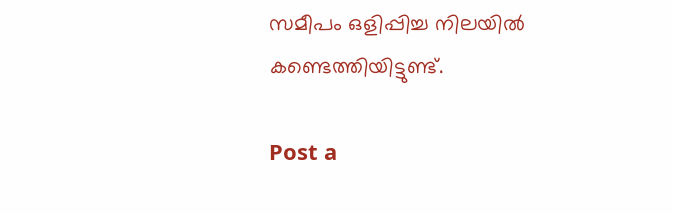സമീപം ഒളിപ്പിച്ച നിലയിൽ കണ്ടെത്തിയിട്ടുണ്ട്.

Post a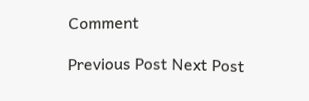Comment

Previous Post Next Post